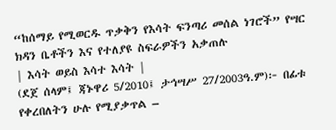“ከሰማይ የሚወርዱ ጥቃቅን የእሳት ፍንጣሪ መሰል ነገሮች” የሣር ክዳን ቤቶችን እና የተለያዩ ስፍራዎችን አቃጠሉ
| እሳት ወይስ እሳተ እሳት |
(ደጀ ሰላም፤ ጃኑዋሪ 5/2010፤ ታኅሣሥ 27/2003ዓ.ም)፦ በፊቱ የቀረበለትን ሁሉ የሚያቃጥል –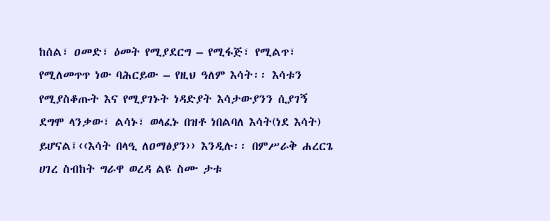ከሰል፣ ዐመድ፣ ዕመት የሚያደርግ – የሚፋጅ፣ የሚልጥ፣ የሚለመጥጥ ነው ባሕርይው – የዚህ ዓለም እሳት፡፡ እሳቱን የሚያስቆጡት እና የሚያገኑት ነዳድያት እሳታውያንን ሲያገኝ ደግሞ ላንቃው፣ ልሳኑ፣ ወላፈኑ በዝቶ ነበልባለ እሳት(ነደ እሳት) ይሆናል፤‹‹እሳት በላዒ ለዐማፅያን›› እንዲሉ፡፡ በምሥራቅ ሐረርጌ ሀገረ ስብከት ግራዋ ወረዳ ልዩ ስሙ ታቱ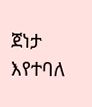ጀነታ እየተባለ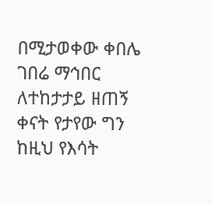በሚታወቀው ቀበሌ ገበሬ ማኅበር ለተከታታይ ዘጠኝ ቀናት የታየው ግን ከዚህ የእሳት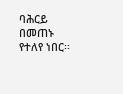ባሕርይ በመጠኑ የተለየ ነበር፡፡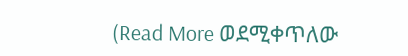(Read More ወደሚቀጥለው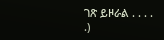ገጽ ይዞራል . . . . .)